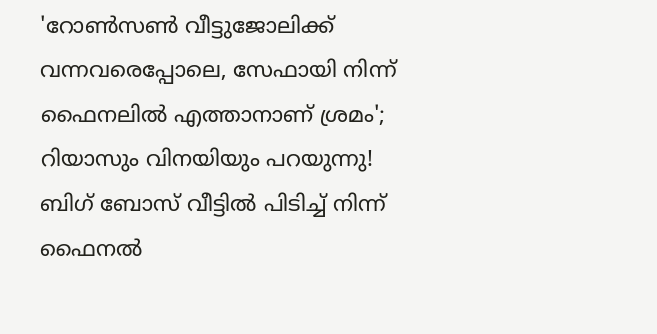'റോൺസൺ വീട്ടുജോലിക്ക് വന്നവരെപ്പോലെ, സേഫായി നിന്ന് ഫൈനലിൽ എത്താനാണ് ശ്രമം'; റിയാസും വിനയിയും പറയുന്നു!
ബിഗ് ബോസ് വീട്ടിൽ പിടിച്ച് നിന്ന് ഫൈനൽ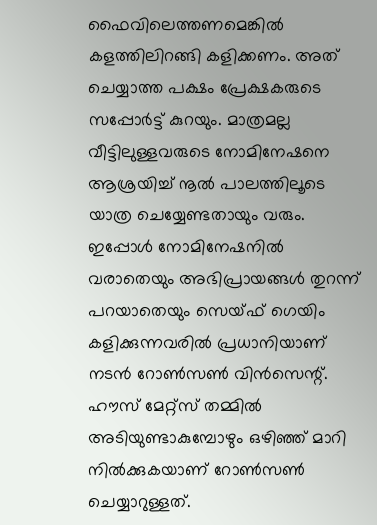ഫൈവിലെത്തണമെങ്കിൽ കളത്തിലിറങ്ങി കളിക്കണം. അത് ചെയ്യാത്ത പക്ഷം പ്രേക്ഷകരുടെ സപ്പോർട്ട് കുറയും. മാത്രമല്ല വീട്ടിലുള്ളവരുടെ നോമിനേഷനെ ആശ്രയിച്ച് നൂൽ പാലത്തിലൂടെ യാത്ര ചെയ്യേണ്ടതായും വരും.
ഇപ്പോൾ നോമിനേഷനിൽ വരാതെയും അഭിപ്രായങ്ങൾ തുറന്ന് പറയാതെയും സെയ്ഫ് ഗെയിം കളിക്കുന്നവരിൽ പ്രധാനിയാണ് നടൻ റോൺസൺ വിൻസെന്റ്. ഹൗസ് മേറ്റ്സ് തമ്മിൽ അടിയുണ്ടാകുമ്പോഴും ഒഴിഞ്ഞ് മാറി നിൽക്കുകയാണ് റോൺസൺ ചെയ്യാറുള്ളത്.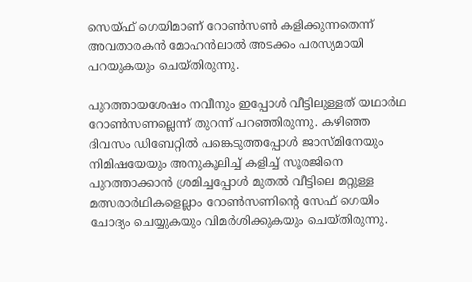സെയ്ഫ് ഗെയിമാണ് റോൺസൺ കളിക്കുന്നതെന്ന് അവതാരകൻ മോഹൻലാൽ അടക്കം പരസ്യമായി പറയുകയും ചെയ്തിരുന്നു.

പുറത്തായശേഷം നവീനും ഇപ്പോൾ വീട്ടിലുള്ളത് യഥാർഥ റോൺസണല്ലെന്ന് തുറന്ന് പറഞ്ഞിരുന്നു. കഴിഞ്ഞ ദിവസം ഡിബേറ്റിൽ പങ്കെടുത്തപ്പോൾ ജാസ്മിനേയും നിമിഷയേയും അനുകൂലിച്ച് കളിച്ച് സൂരജിനെ പുറത്താക്കാൻ ശ്രമിച്ചപ്പോൾ മുതൽ വീട്ടിലെ മറ്റുള്ള മത്സരാർഥികളെല്ലാം റോൺസണിന്റെ സേഫ് ഗെയിം ചോദ്യം ചെയ്യുകയും വിമർശിക്കുകയും ചെയ്തിരുന്നു.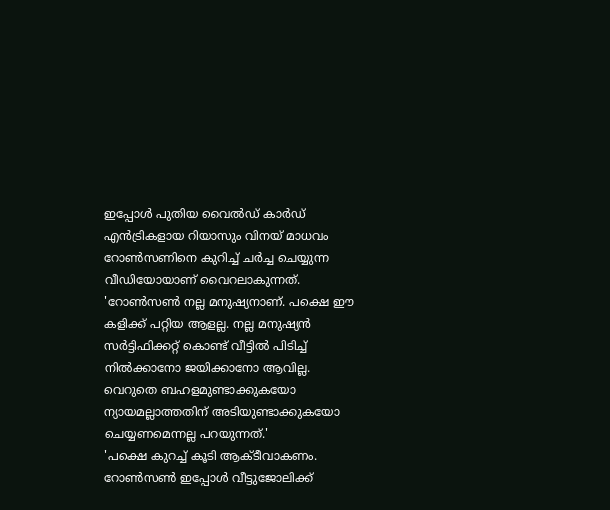ഇപ്പോൾ പുതിയ വൈൽഡ് കാർഡ് എൻട്രികളായ റിയാസും വിനയ് മാധവം റോൺസണിനെ കുറിച്ച് ചർച്ച ചെയ്യുന്ന വീഡിയോയാണ് വൈറലാകുന്നത്.
'റോൺസൺ നല്ല മനുഷ്യനാണ്. പക്ഷെ ഈ കളിക്ക് പറ്റിയ ആളല്ല. നല്ല മനുഷ്യൻ സർട്ടിഫിക്കറ്റ് കൊണ്ട് വീട്ടിൽ പിടിച്ച് നിൽക്കാനോ ജയിക്കാനോ ആവില്ല. വെറുതെ ബഹളമുണ്ടാക്കുകയോ ന്യായമല്ലാത്തതിന് അടിയുണ്ടാക്കുകയോ ചെയ്യണമെന്നല്ല പറയുന്നത്.'
'പക്ഷെ കുറച്ച് കൂടി ആക്ടീവാകണം. റോൺസൺ ഇപ്പോൾ വീട്ടുജോലിക്ക്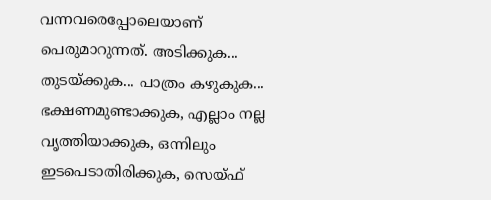വന്നവരെപ്പോലെയാണ് പെരുമാറുന്നത്. അടിക്കുക... തുടയ്ക്കുക... പാത്രം കഴുകുക... ഭക്ഷണമുണ്ടാക്കുക, എല്ലാം നല്ല വൃത്തിയാക്കുക, ഒന്നിലും ഇടപെടാതിരിക്കുക, സെയ്ഫ്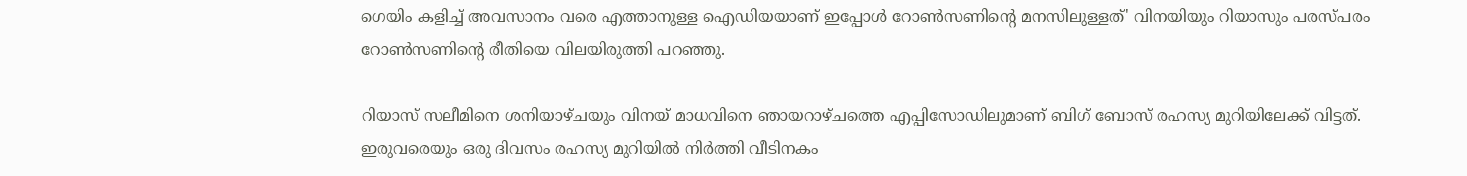ഗെയിം കളിച്ച് അവസാനം വരെ എത്താനുള്ള ഐഡിയയാണ് ഇപ്പോൾ റോൺസണിന്റെ മനസിലുള്ളത്' വിനയിയും റിയാസും പരസ്പരം റോൺസണിന്റെ രീതിയെ വിലയിരുത്തി പറഞ്ഞു.

റിയാസ് സലീമിനെ ശനിയാഴ്ചയും വിനയ് മാധവിനെ ഞായറാഴ്ചത്തെ എപ്പിസോഡിലുമാണ് ബിഗ് ബോസ് രഹസ്യ മുറിയിലേക്ക് വിട്ടത്. ഇരുവരെയും ഒരു ദിവസം രഹസ്യ മുറിയിൽ നിർത്തി വീടിനകം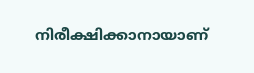നിരീക്ഷിക്കാനായാണ്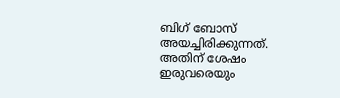ബിഗ് ബോസ് അയച്ചിരിക്കുന്നത്.
അതിന് ശേഷം ഇരുവരെയും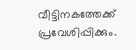വീട്ടിനകത്തേക്ക് പ്രവേശിപ്പിക്കും.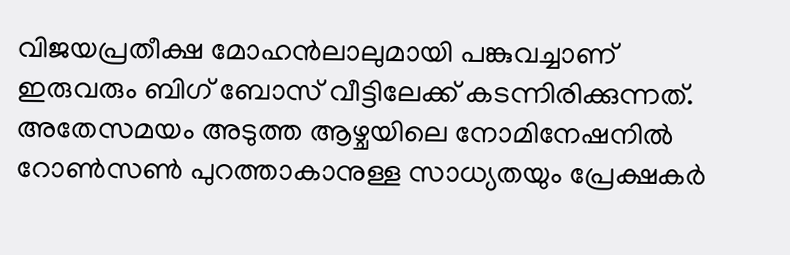വിജയപ്രതീക്ഷ മോഹൻലാലുമായി പങ്കുവച്ചാണ് ഇരുവരും ബിഗ് ബോസ് വീട്ടിലേക്ക് കടന്നിരിക്കുന്നത്. അതേസമയം അടുത്ത ആഴ്ചയിലെ നോമിനേഷനിൽ റോൺസൺ പുറത്താകാനുള്ള സാധ്യതയും പ്രേക്ഷകർ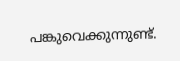പങ്കുവെക്കുന്നുണ്ട്.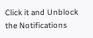Click it and Unblock the Notifications